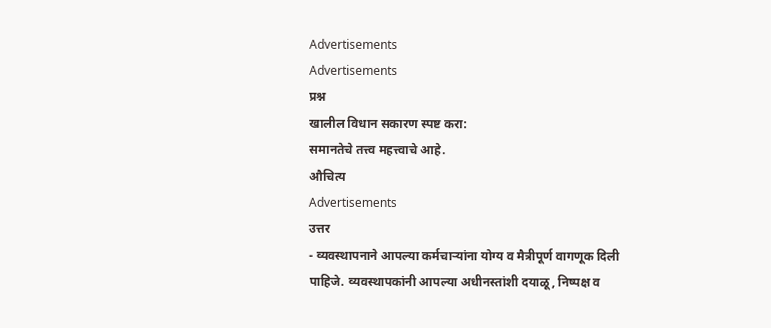Advertisements
Advertisements
प्रश्न
खालील विधान सकारण स्पष्ट करा:
समानतेचे तत्त्व महत्त्वाचे आहे.
औचित्य
Advertisements
उत्तर
- व्यवस्थापनाने आपल्या कर्मचाऱ्यांना योग्य व मैत्रीपूर्ण वागणूक दिली पाहिजे. व्यवस्थापकांनी आपल्या अधीनस्तांशी दयाळू, निष्पक्ष व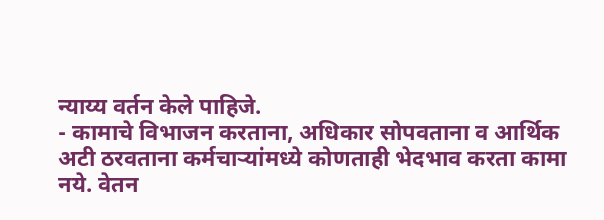न्याय्य वर्तन केले पाहिजे.
- कामाचे विभाजन करताना, अधिकार सोपवताना व आर्थिक अटी ठरवताना कर्मचाऱ्यांमध्ये कोणताही भेदभाव करता कामा नये. वेतन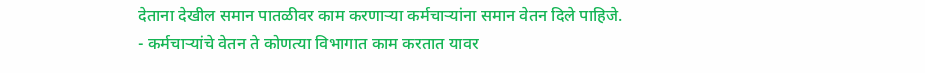देताना देखील समान पातळीवर काम करणाऱ्या कर्मचाऱ्यांना समान वेतन दिले पाहिजे.
- कर्मचाऱ्यांचे वेतन ते कोणत्या विभागात काम करतात यावर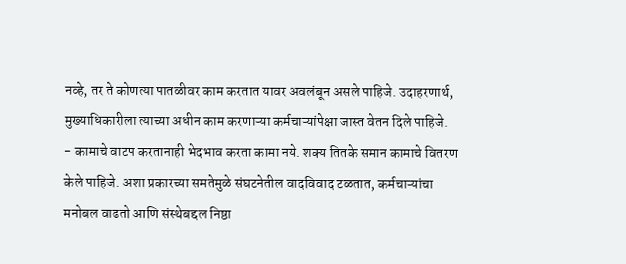नव्हे, तर ते कोणत्या पातळीवर काम करतात यावर अवलंबून असले पाहिजे. उदाहरणार्थ, मुख्याधिकारीला त्याच्या अधीन काम करणाऱ्या कर्मचाऱ्यांपेक्षा जास्त वेतन दिले पाहिजे.
- कामाचे वाटप करतानाही भेदभाव करता कामा नये. शक्य तितके समान कामाचे वितरण केले पाहिजे. अशा प्रकारच्या समतेमुळे संघटनेतील वादविवाद टळतात, कर्मचाऱ्यांचा मनोबल वाढतो आणि संस्थेबद्दल निष्ठा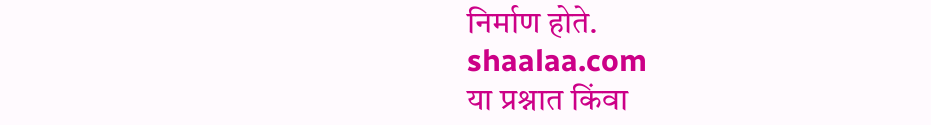निर्माण होते.
shaalaa.com
या प्रश्नात किंवा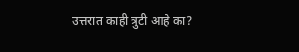उत्तरात काही त्रुटी आहे का?